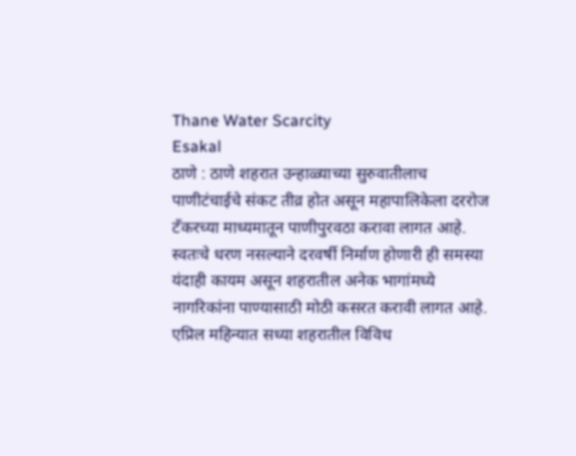Thane Water Scarcity
Esakal
ठाणे : ठाणे शहरात उन्हाळ्याच्या सुरुवातीलाच पाणीटंचाईचे संकट तीव्र होत असून महापालिकेला दररोज टँकरच्या माध्यमातून पाणीपुरवठा करावा लागत आहे. स्वतःचे धरण नसल्याने दरवर्षी निर्माण होणारी ही समस्या यंदाही कायम असून शहरातील अनेक भागांमध्ये नागरिकांना पाण्यासाठी मोठी कसरत करावी लागत आहे. एप्रिल महिन्यात सध्या शहरातील विविध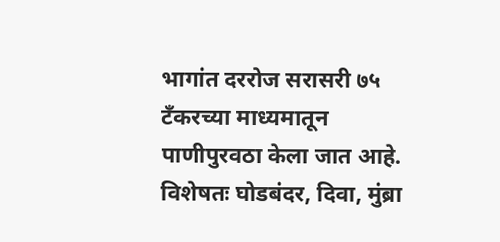भागांत दररोज सरासरी ७५ टँकरच्या माध्यमातून पाणीपुरवठा केला जात आहे. विशेषतः घोडबंदर, दिवा, मुंब्रा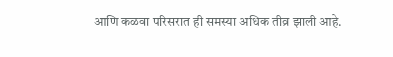आणि कळवा परिसरात ही समस्या अधिक तीव्र झाली आहे.